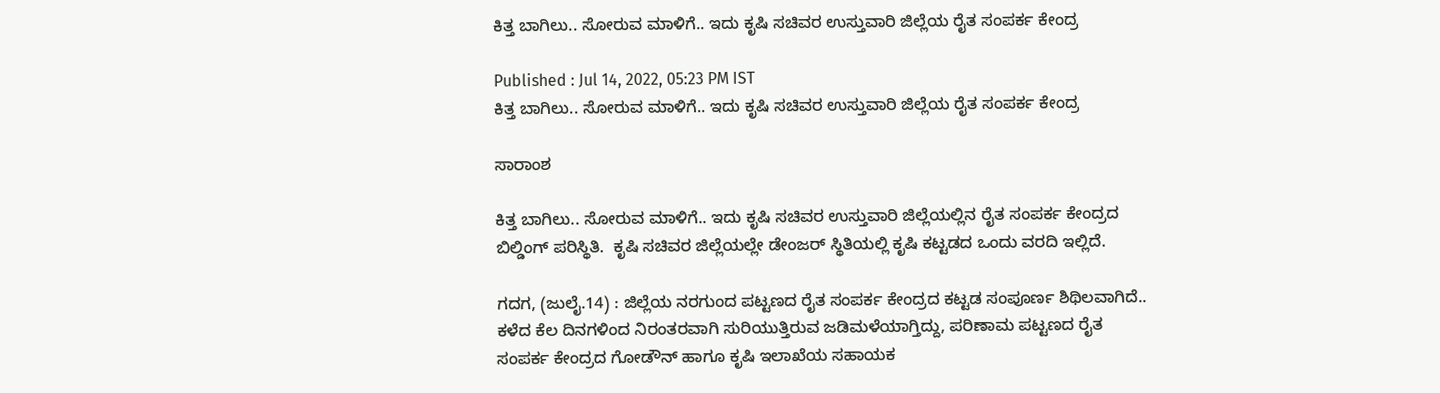ಕಿತ್ತ ಬಾಗಿಲು.. ಸೋರುವ ಮಾಳಿಗೆ.. ಇದು ಕೃಷಿ ಸಚಿವರ ಉಸ್ತುವಾರಿ ಜಿಲ್ಲೆಯ ರೈತ ಸಂಪರ್ಕ ಕೇಂದ್ರ

Published : Jul 14, 2022, 05:23 PM IST
ಕಿತ್ತ ಬಾಗಿಲು.. ಸೋರುವ ಮಾಳಿಗೆ.. ಇದು ಕೃಷಿ ಸಚಿವರ ಉಸ್ತುವಾರಿ ಜಿಲ್ಲೆಯ ರೈತ ಸಂಪರ್ಕ ಕೇಂದ್ರ

ಸಾರಾಂಶ

ಕಿತ್ತ ಬಾಗಿಲು.. ಸೋರುವ ಮಾಳಿಗೆ.. ಇದು ಕೃಷಿ ಸಚಿವರ ಉಸ್ತುವಾರಿ ಜಿಲ್ಲೆಯಲ್ಲಿನ ರೈತ ಸಂಪರ್ಕ ಕೇಂದ್ರದ ಬಿಲ್ಡಿಂಗ್ ಪರಿಸ್ಥಿತಿ.  ಕೃಷಿ ಸಚಿವರ ಜಿಲ್ಲೆಯಲ್ಲೇ ಡೇಂಜರ್ ಸ್ಥಿತಿಯಲ್ಲಿ ಕೃಷಿ ಕಟ್ಟಡದ ಒಂದು ವರದಿ ಇಲ್ಲಿದೆ.

ಗದಗ, (ಜುಲೈ.14) : ಜಿಲ್ಲೆಯ ನರಗುಂದ ಪಟ್ಟಣದ ರೈತ ಸಂಪರ್ಕ ಕೇಂದ್ರದ ಕಟ್ಟಡ ಸಂಪೂರ್ಣ ಶಿಥಿಲವಾಗಿದೆ.. ಕಳೆದ ಕೆಲ ದಿನಗಳಿಂದ ನಿರಂತರವಾಗಿ ಸುರಿಯುತ್ತಿರುವ ಜಡಿಮಳೆಯಾಗ್ತಿದ್ದು, ಪರಿಣಾಮ ಪಟ್ಟಣದ ರೈತ ಸಂಪರ್ಕ ಕೇಂದ್ರದ ಗೋಡೌನ್ ಹಾಗೂ ಕೃಷಿ ಇಲಾಖೆಯ ಸಹಾಯಕ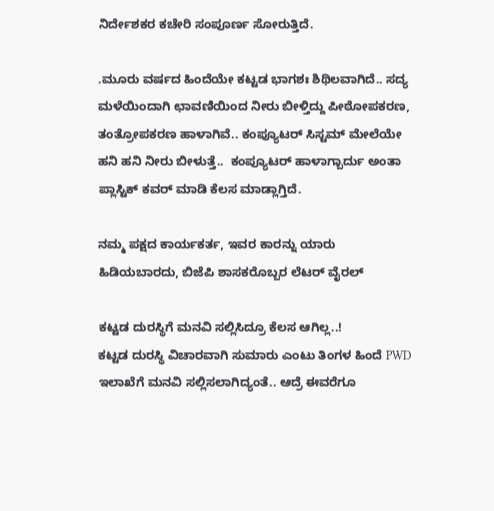ನಿರ್ದೇಶಕರ ಕಚೇರಿ ಸಂಪೂರ್ಣ ಸೋರುತ್ತಿದೆ.

.ಮೂರು ವರ್ಷದ ಹಿಂದೆಯೇ ಕಟ್ಟಡ ಭಾಗಶಃ ಶಿಥಿಲವಾಗಿದೆ.. ಸದ್ಯ ಮಳೆಯಿಂದಾಗಿ ಛಾವಣಿಯಿಂದ ನೀರು ಬೀಳ್ತಿದ್ದು ಪೀಠೋಪಕರಣ, ತಂತ್ರೋಪಕರಣ ಹಾಳಾಗಿವೆ.. ಕಂಪ್ಯೂಟರ್ ಸಿಸ್ಟಮ್ ಮೇಲೆಯೇ ಹನಿ ಹನಿ ನೀರು ಬೀಳುತ್ತೆ..  ಕಂಪ್ಯೂಟರ್ ಹಾಳಾಗ್ಬಾರ್ದು ಅಂತಾ  ಪ್ಲಾಸ್ಟಿಕ್ ಕವರ್ ಮಾಡಿ ಕೆಲಸ ಮಾಡ್ಲಾಗ್ತಿದೆ.

ನಮ್ಮ ಪಕ್ಷದ ಕಾರ್ಯಕರ್ತ, ಇವರ ಕಾರನ್ನು ಯಾರು ಹಿಡಿಯಬಾರದು, ಬಿಜೆಪಿ ಶಾಸಕರೊಬ್ಬರ ಲೆಟರ್ ವೈರಲ್

ಕಟ್ಟಡ ದುರಸ್ಥಿಗೆ ಮನವಿ ಸಲ್ಲಿಸಿದ್ರೂ ಕೆಲಸ ಆಗಿಲ್ಲ..!
ಕಟ್ಟಡ ದುರಸ್ಥಿ ವಿಚಾರವಾಗಿ ಸುಮಾರು ಎಂಟು ತಿಂಗಳ ಹಿಂದೆ PWD ಇಲಾಖೆಗೆ ಮನವಿ ಸಲ್ಲಿಸಲಾಗಿದ್ಯಂತೆ.. ಆದ್ರೆ ಈವರೆಗೂ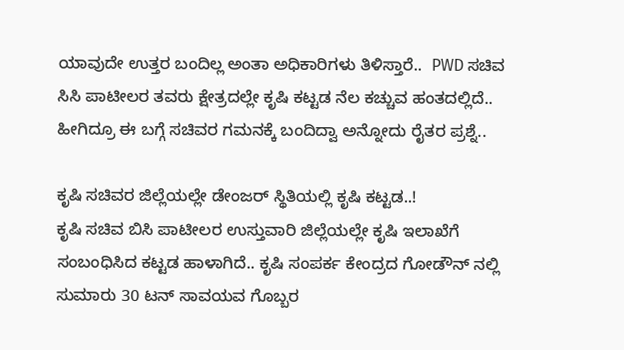ಯಾವುದೇ ಉತ್ತರ ಬಂದಿಲ್ಲ ಅಂತಾ ಅಧಿಕಾರಿಗಳು ತಿಳಿಸ್ತಾರೆ..  PWD ಸಚಿವ ಸಿಸಿ ಪಾಟೀಲರ ತವರು ಕ್ಷೇತ್ರದಲ್ಲೇ ಕೃಷಿ ಕಟ್ಟಡ ನೆಲ ಕಚ್ಚುವ ಹಂತದಲ್ಲಿದೆ.. ಹೀಗಿದ್ರೂ ಈ ಬಗ್ಗೆ ಸಚಿವರ ಗಮನಕ್ಕೆ ಬಂದಿದ್ವಾ ಅನ್ನೋದು ರೈತರ ಪ್ರಶ್ನೆ..

ಕೃಷಿ ಸಚಿವರ ಜಿಲ್ಲೆಯಲ್ಲೇ ಡೇಂಜರ್ ಸ್ಥಿತಿಯಲ್ಲಿ ಕೃಷಿ ಕಟ್ಟಡ..!
ಕೃಷಿ ಸಚಿವ ಬಿಸಿ ಪಾಟೀಲರ ಉಸ್ತುವಾರಿ ಜಿಲ್ಲೆಯಲ್ಲೇ ಕೃಷಿ ಇಲಾಖೆಗೆ ಸಂಬಂಧಿಸಿದ ಕಟ್ಟಡ ಹಾಳಾಗಿದೆ.. ಕೃಷಿ ಸಂಪರ್ಕ ಕೇಂದ್ರದ ಗೋಡೌನ್ ನಲ್ಲಿ ಸುಮಾರು 30 ಟನ್ ಸಾವಯವ ಗೊಬ್ಬರ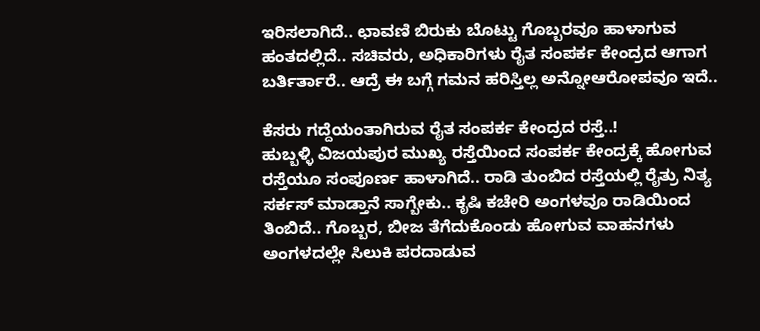ಇರಿಸಲಾಗಿದೆ.. ಛಾವಣಿ ಬಿರುಕು ಬೊಟ್ಟು ಗೊಬ್ಬರವೂ ಹಾಳಾಗುವ ಹಂತದಲ್ಲಿದೆ.. ಸಚಿವರು, ಅಧಿಕಾರಿಗಳು ರೈತ ಸಂಪರ್ಕ ಕೇಂದ್ರದ ಆಗಾಗ ಬರ್ತಿರ್ತಾರೆ.. ಆದ್ರೆ ಈ ಬಗ್ಗೆ ಗಮನ ಹರಿಸ್ತಿಲ್ಲ ಅನ್ನೋಆರೋಪವೂ ಇದೆ..

ಕೆಸರು ಗದ್ದೆಯಂತಾಗಿರುವ ರೈತ ಸಂಪರ್ಕ ಕೇಂದ್ರದ ರಸ್ತೆ..!
ಹುಬ್ಬಳ್ಳಿ ವಿಜಯಪುರ ಮುಖ್ಯ ರಸ್ತೆಯಿಂದ ಸಂಪರ್ಕ ಕೇಂದ್ರಕ್ಕೆ ಹೋಗುವ ರಸ್ತೆಯೂ ಸಂಪೂರ್ಣ ಹಾಳಾಗಿದೆ.. ರಾಡಿ ತುಂಬಿದ ರಸ್ತೆಯಲ್ಲಿ ರೈತ್ರು ನಿತ್ಯ ಸರ್ಕಸ್ ಮಾಡ್ತಾನೆ ಸಾಗ್ಬೇಕು.. ಕೃಷಿ ಕಚೇರಿ ಅಂಗಳವೂ ರಾಡಿಯಿಂದ ತಿಂಬಿದೆ.. ಗೊಬ್ಬರ, ಬೀಜ ತೆಗೆದುಕೊಂಡು ಹೋಗುವ ವಾಹನಗಳು ಅಂಗಳದಲ್ಲೇ ಸಿಲುಕಿ ಪರದಾಡುವ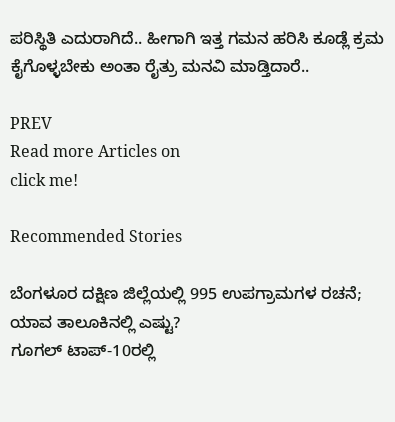ಪರಿಸ್ಥಿತಿ ಎದುರಾಗಿದೆ.. ಹೀಗಾಗಿ ಇತ್ತ ಗಮನ ಹರಿಸಿ ಕೂಡ್ಲೆ ಕ್ರಮ ಕೈಗೊಳ್ಳಬೇಕು ಅಂತಾ ರೈತ್ರು ಮನವಿ ಮಾಡ್ತಿದಾರೆ..

PREV
Read more Articles on
click me!

Recommended Stories

ಬೆಂಗಳೂರ ದಕ್ಷಿಣ ಜಿಲ್ಲೆಯಲ್ಲಿ 995 ಉಪಗ್ರಾಮಗಳ ರಚನೆ; ಯಾವ ತಾಲೂಕಿನಲ್ಲಿ ಎಷ್ಟು?
ಗೂಗಲ್‌ ಟಾಪ್‌-10ರಲ್ಲಿ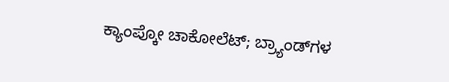ಕ್ಯಾಂಪ್ಕೋ ಚಾಕೋಲೆಟ್‌; ಬ್ರ್ಯಾಂಡ್‌ಗಳ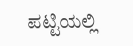ಪಟ್ಟಿಯಲ್ಲಿ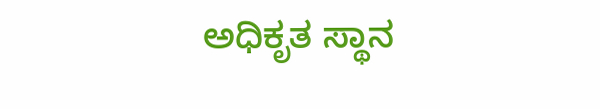ಅಧಿಕೃತ ಸ್ಥಾನ